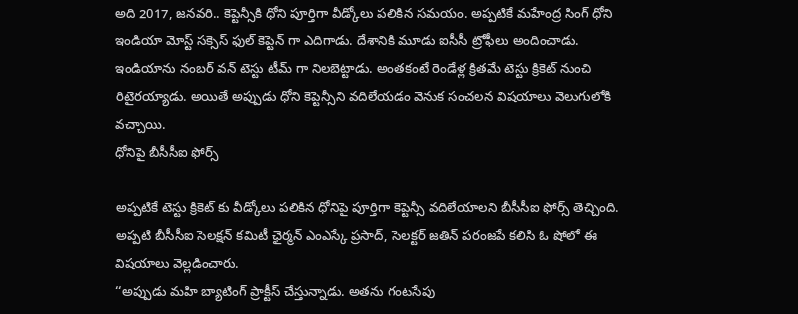అది 2017, జనవరి.. కెప్టెన్సీకి ధోని పూర్తిగా వీడ్కోలు పలికిన సమయం. అప్పటికే మహేంద్ర సింగ్ ధోని ఇండియా మోస్ట్ సక్సెస్ ఫుల్ కెప్టెన్ గా ఎదిగాడు. దేశానికి మూడు ఐసీసీ ట్రోఫీలు అందించాడు. ఇండియాను నంబర్ వన్ టెస్టు టీమ్ గా నిలబెట్టాడు. అంతకంటే రెండేళ్ల క్రితమే టెస్టు క్రికెట్ నుంచి రిటైరయ్యాడు. అయితే అప్పుడు ధోని కెప్టెన్సీని వదిలేయడం వెనుక సంచలన విషయాలు వెలుగులోకి వచ్చాయి.
ధోనిపై బీసీసీఐ ఫోర్స్

అప్పటికే టెస్టు క్రికెట్ కు వీడ్కోలు పలికిన ధోనిపై పూర్తిగా కెప్టెన్సీ వదిలేయాలని బీసీసీఐ ఫోర్స్ తెచ్చింది. అప్పటి బీసీసీఐ సెలక్షన్ కమిటీ ఛైర్మన్ ఎంఎస్కే ప్రసాద్, సెలక్టర్ జతిన్ పరంజపే కలిసి ఓ షోలో ఈ విషయాలు వెల్లడించారు.
‘‘అప్పుడు మహి బ్యాటింగ్ ప్రాక్టీస్ చేస్తున్నాడు. అతను గంటసేపు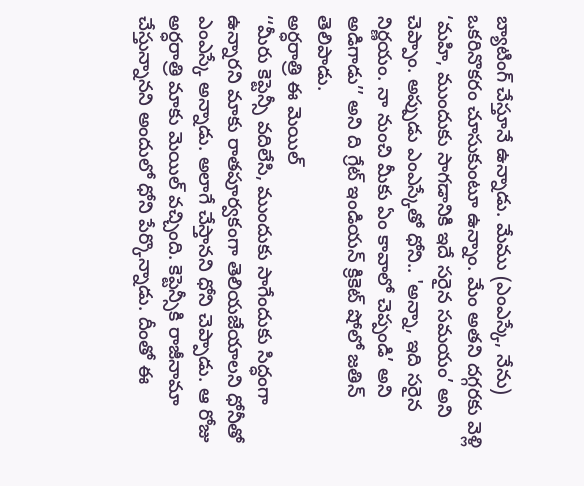బ్యాటింగ్ చేస్తూనే ఉన్నాడు. మేము (ఎంఎస్కే, నేను) ఒకరినొకరం చూసుకుంటూ ఉన్నాం. మేం అతని దగ్గరకు వెళ్లి ‘మహి, ముందుకు సాగడానికి ఇదే సరైన సమయం’ అని చెప్పాం. అప్పుడు ఎంఎస్కేతో ధోని.. 'అన్నా, ఇది సరైన నిర్ణయం. నా నుంచి మీకు ఏం కావాలో చెప్పండి’ అని అడిగాడు’’ అని ది గ్రేట్ ఇండియన్ క్రికెట్ షోలో జతిన్ తెలిపాడు.
అర్ధరాత్రి ఈ మెయిల్
‘‘మీరు కెప్టెన్సీ వదిలేసి, ముందుకు సాగేందుకు సిద్ధంగా ఉన్నారని మాకు రాతపూర్వకంగా తెలియజేయాలని ధోనీతో ఎంఎస్కే అన్నాడు. అలాగే చేస్తానని ధోని చెప్పాడు. ఆ రోజు అర్ధరాత్రి మాకు మెయిల్ వచ్చింది. కెప్టెన్సీకి రాజీనామా చేస్తున్నానని అందులో ధోని పేర్కొన్నాడు. దీంతో ఈ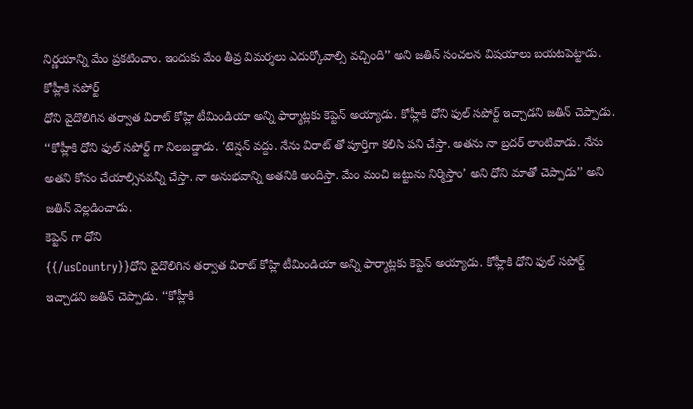నిర్ణయాన్ని మేం ప్రకటించాం. ఇందుకు మేం తీవ్ర విమర్శలు ఎదుర్కోవాల్సి వచ్చింది’’ అని జతిన్ సంచలన విషయాలు బయటపెట్టాడు.
కోహ్లీకి సపోర్ట్
ధోని వైదొలిగిన తర్వాత విరాట్ కోహ్లి టీమిండియా అన్ని ఫార్మాట్లకు కెప్టెన్ అయ్యాడు. కోహ్లీకి ధోని ఫుల్ సపోర్ట్ ఇచ్చాడని జతిన్ చెప్పాడు. ‘‘కోహ్లీకి ధోని ఫుల్ సపోర్ట్ గా నిలబడ్డాడు. ‘టెన్షన్ వద్దు. నేను విరాట్ తో పూర్తిగా కలిసి పని చేస్తా. అతను నా బ్రదర్ లాంటివాడు. నేను అతని కోసం చేయాల్సినవన్నీ చేస్తా. నా అనుభవాన్ని అతనికి అందిస్తా. మేం మంచి జట్టును నిర్మిస్తాం’ అని ధోని మాతో చెప్పాడు’’ అని జతిన్ వెల్లడించాడు.
కెప్టెన్ గా ధోని
{{/usCountry}}ధోని వైదొలిగిన తర్వాత విరాట్ కోహ్లి టీమిండియా అన్ని ఫార్మాట్లకు కెప్టెన్ అయ్యాడు. కోహ్లీకి ధోని ఫుల్ సపోర్ట్ ఇచ్చాడని జతిన్ చెప్పాడు. ‘‘కోహ్లీకి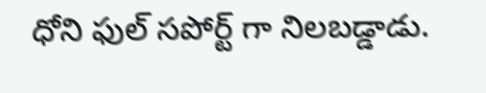ధోని ఫుల్ సపోర్ట్ గా నిలబడ్డాడు.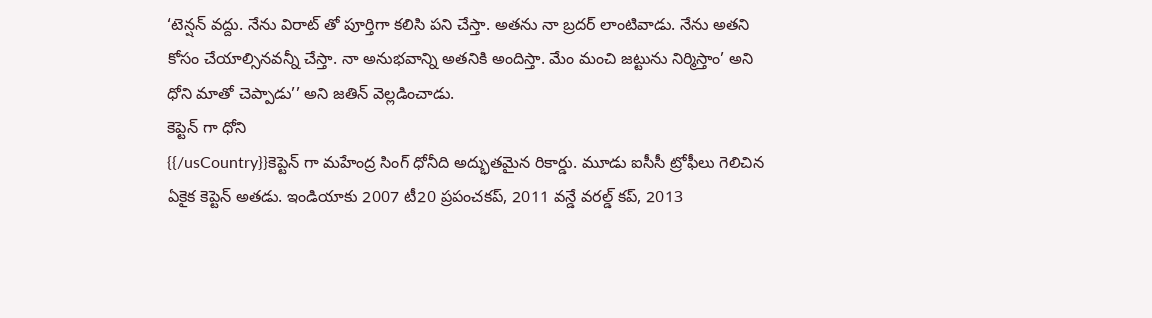‘టెన్షన్ వద్దు. నేను విరాట్ తో పూర్తిగా కలిసి పని చేస్తా. అతను నా బ్రదర్ లాంటివాడు. నేను అతని కోసం చేయాల్సినవన్నీ చేస్తా. నా అనుభవాన్ని అతనికి అందిస్తా. మేం మంచి జట్టును నిర్మిస్తాం’ అని ధోని మాతో చెప్పాడు’’ అని జతిన్ వెల్లడించాడు.
కెప్టెన్ గా ధోని
{{/usCountry}}కెప్టెన్ గా మహేంద్ర సింగ్ ధోనీది అద్భుతమైన రికార్డు. మూడు ఐసీసీ ట్రోఫీలు గెలిచిన ఏకైక కెప్టెన్ అతడు. ఇండియాకు 2007 టీ20 ప్రపంచకప్, 2011 వన్డే వరల్డ్ కప్, 2013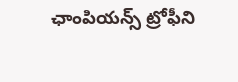ఛాంపియన్స్ ట్రోఫీని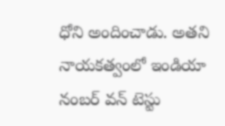ధోని అందించాడు. అతని నాయకత్వంలో ఇండియా నంబర్ వన్ టెస్టు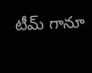టీమ్ గానూ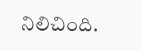నిలిచింది.